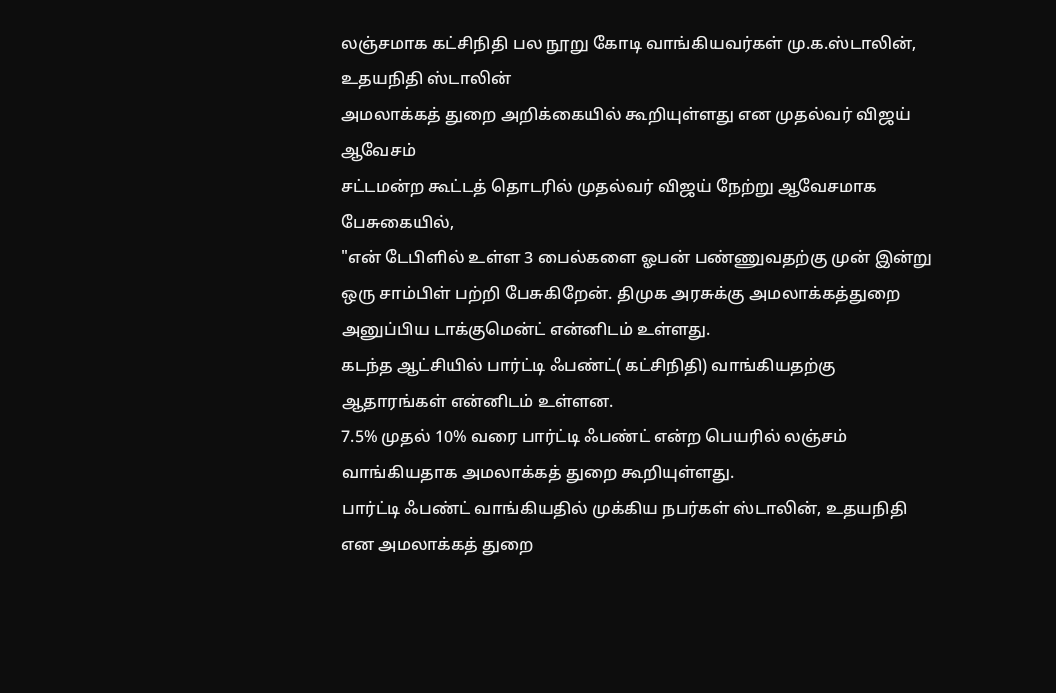லஞ்சமாக கட்சிநிதி பல நூறு கோடி வாங்கியவர்கள் மு.க.ஸ்டாலின், உதயநிதி ஸ்டாலின்
அமலாக்கத் துறை அறிக்கையில் கூறியுள்ளது என முதல்வர் விஜய் ஆவேசம்
சட்டமன்ற கூட்டத் தொடரில் முதல்வர் விஜய் நேற்று ஆவேசமாக பேசுகையில்,
"என் டேபிளில் உள்ள 3 பைல்களை ஓபன் பண்ணுவதற்கு முன் இன்று ஒரு சாம்பிள் பற்றி பேசுகிறேன். திமுக அரசுக்கு அமலாக்கத்துறை அனுப்பிய டாக்குமென்ட் என்னிடம் உள்ளது.
கடந்த ஆட்சியில் பார்ட்டி ஃபண்ட்( கட்சிநிதி) வாங்கியதற்கு ஆதாரங்கள் என்னிடம் உள்ளன.
7.5% முதல் 10% வரை பார்ட்டி ஃபண்ட் என்ற பெயரில் லஞ்சம் வாங்கியதாக அமலாக்கத் துறை கூறியுள்ளது.
பார்ட்டி ஃபண்ட் வாங்கியதில் முக்கிய நபர்கள் ஸ்டாலின், உதயநிதி என அமலாக்கத் துறை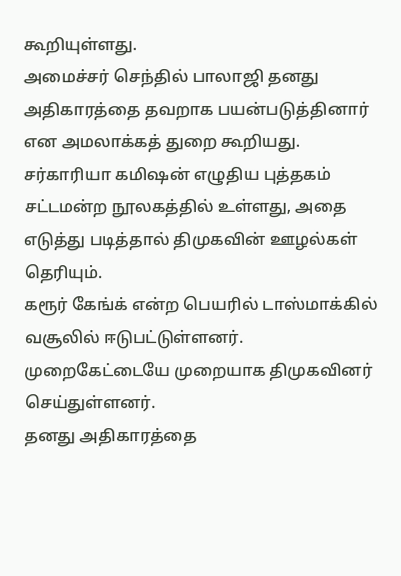கூறியுள்ளது.
அமைச்சர் செந்தில் பாலாஜி தனது அதிகாரத்தை தவறாக பயன்படுத்தினார் என அமலாக்கத் துறை கூறியது.
சர்காரியா கமிஷன் எழுதிய புத்தகம் சட்டமன்ற நூலகத்தில் உள்ளது, அதை எடுத்து படித்தால் திமுகவின் ஊழல்கள் தெரியும்.
கரூர் கேங்க் என்ற பெயரில் டாஸ்மாக்கில் வசூலில் ஈடுபட்டுள்ளனர். முறைகேட்டையே முறையாக திமுகவினர் செய்துள்ளனர்.
தனது அதிகாரத்தை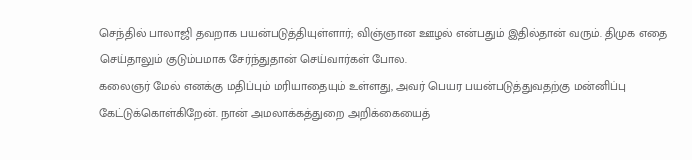செந்தில் பாலாஜி தவறாக பயன்படுத்தியுள்ளார்; விஞ்ஞான ஊழல் என்பதும் இதில்தான் வரும். திமுக எதை செய்தாலும் குடும்பமாக சேர்ந்துதான் செய்வார்கள் போல.
கலைஞர் மேல் எனக்கு மதிப்பும் மரியாதையும் உள்ளது, அவர் பெயர பயன்படுத்துவதற்கு மன்னிப்பு கேட்டுக்கொள்கிறேன். நான் அமலாக்கத்துறை அறிக்கையைத்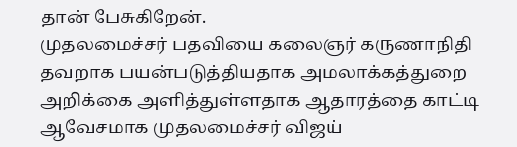தான் பேசுகிறேன்.
முதலமைச்சர் பதவியை கலைஞர் கருணாநிதி தவறாக பயன்படுத்தியதாக அமலாக்கத்துறை அறிக்கை அளித்துள்ளதாக ஆதாரத்தை காட்டி ஆவேசமாக முதலமைச்சர் விஜய்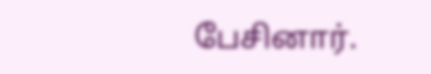பேசினார்.